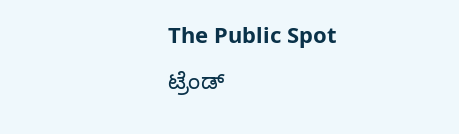The Public Spot
ಟ್ರೆಂಡ್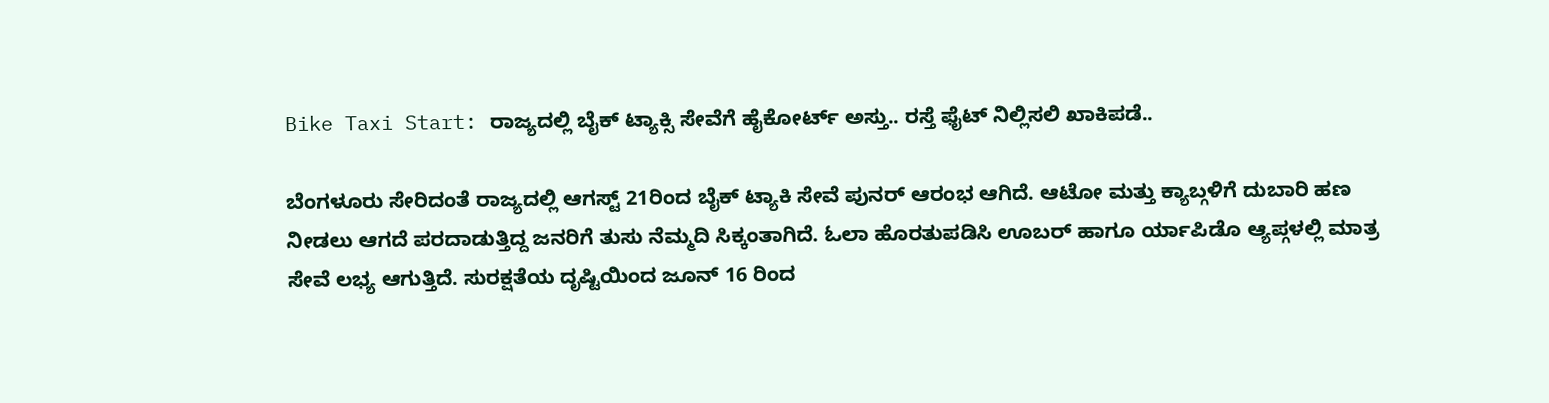Bike Taxi Start: ರಾಜ್ಯದಲ್ಲಿ ಬೈಕ್ ಟ್ಯಾಕ್ಸಿ ಸೇವೆಗೆ ಹೈಕೋರ್ಟ್ ಅಸ್ತು.. ರಸ್ತೆ ಫೈಟ್ ನಿಲ್ಲಿಸಲಿ ಖಾಕಿಪಡೆ..

ಬೆಂಗಳೂರು ಸೇರಿದಂತೆ ರಾಜ್ಯದಲ್ಲಿ ಆಗಸ್ಟ್ 21ರಿಂದ ಬೈಕ್ ಟ್ಯಾಕಿ ಸೇವೆ ಪುನರ್ ಆರಂಭ ಆಗಿದೆ. ಆಟೋ ಮತ್ತು ಕ್ಯಾಬ್ಗಳಿಗೆ ದುಬಾರಿ ಹಣ ನೀಡಲು ಆಗದೆ ಪರದಾಡುತ್ತಿದ್ದ ಜನರಿಗೆ ತುಸು ನೆಮ್ಮದಿ ಸಿಕ್ಕಂತಾಗಿದೆ. ಓಲಾ ಹೊರತುಪಡಿಸಿ ಊಬರ್ ಹಾಗೂ ರ್ಯಾಪಿಡೊ ಆ್ಯಪ್ಗಳಲ್ಲಿ ಮಾತ್ರ ಸೇವೆ ಲಭ್ಯ ಆಗುತ್ತಿದೆ. ಸುರಕ್ಷತೆಯ ದೃಷ್ಟಿಯಿಂದ ಜೂನ್ 16 ರಿಂದ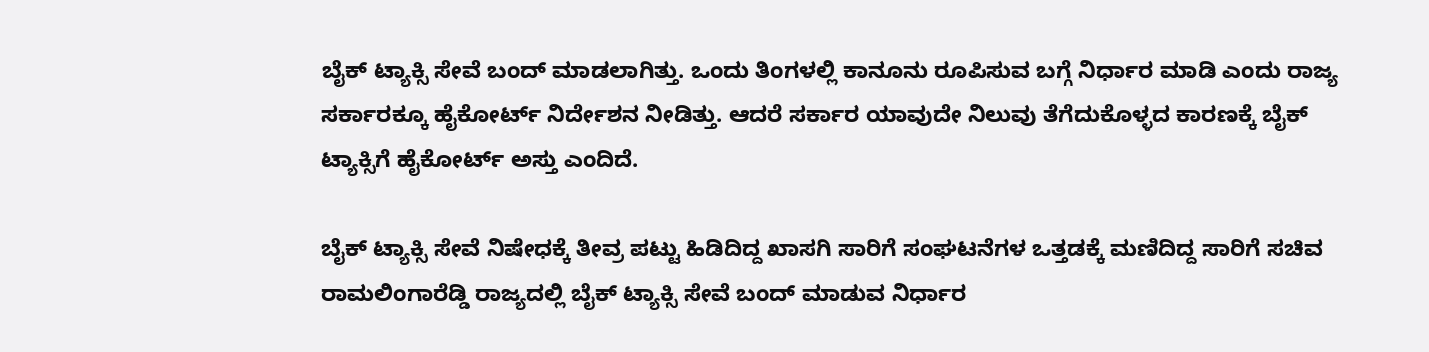ಬೈಕ್ ಟ್ಯಾಕ್ಸಿ ಸೇವೆ ಬಂದ್ ಮಾಡಲಾಗಿತ್ತು. ಒಂದು ತಿಂಗಳಲ್ಲಿ ಕಾನೂನು ರೂಪಿಸುವ ಬಗ್ಗೆ ನಿರ್ಧಾರ ಮಾಡಿ ಎಂದು ರಾಜ್ಯ ಸರ್ಕಾರಕ್ಕೂ ಹೈಕೋರ್ಟ್ ನಿರ್ದೇಶನ ನೀಡಿತ್ತು. ಆದರೆ ಸರ್ಕಾರ ಯಾವುದೇ ನಿಲುವು ತೆಗೆದುಕೊಳ್ಳದ ಕಾರಣಕ್ಕೆ ಬೈಕ್ ಟ್ಯಾಕ್ಸಿಗೆ ಹೈಕೋರ್ಟ್ ಅಸ್ತು ಎಂದಿದೆ.

ಬೈಕ್ ಟ್ಯಾಕ್ಸಿ ಸೇವೆ ನಿಷೇಧಕ್ಕೆ ತೀವ್ರ ಪಟ್ಟು ಹಿಡಿದಿದ್ದ ಖಾಸಗಿ ಸಾರಿಗೆ ಸಂಘಟನೆಗಳ ಒತ್ತಡಕ್ಕೆ ಮಣಿದಿದ್ದ ಸಾರಿಗೆ ಸಚಿವ ರಾಮಲಿಂಗಾರೆಡ್ಡಿ ರಾಜ್ಯದಲ್ಲಿ ಬೈಕ್ ಟ್ಯಾಕ್ಸಿ ಸೇವೆ ಬಂದ್ ಮಾಡುವ ನಿರ್ಧಾರ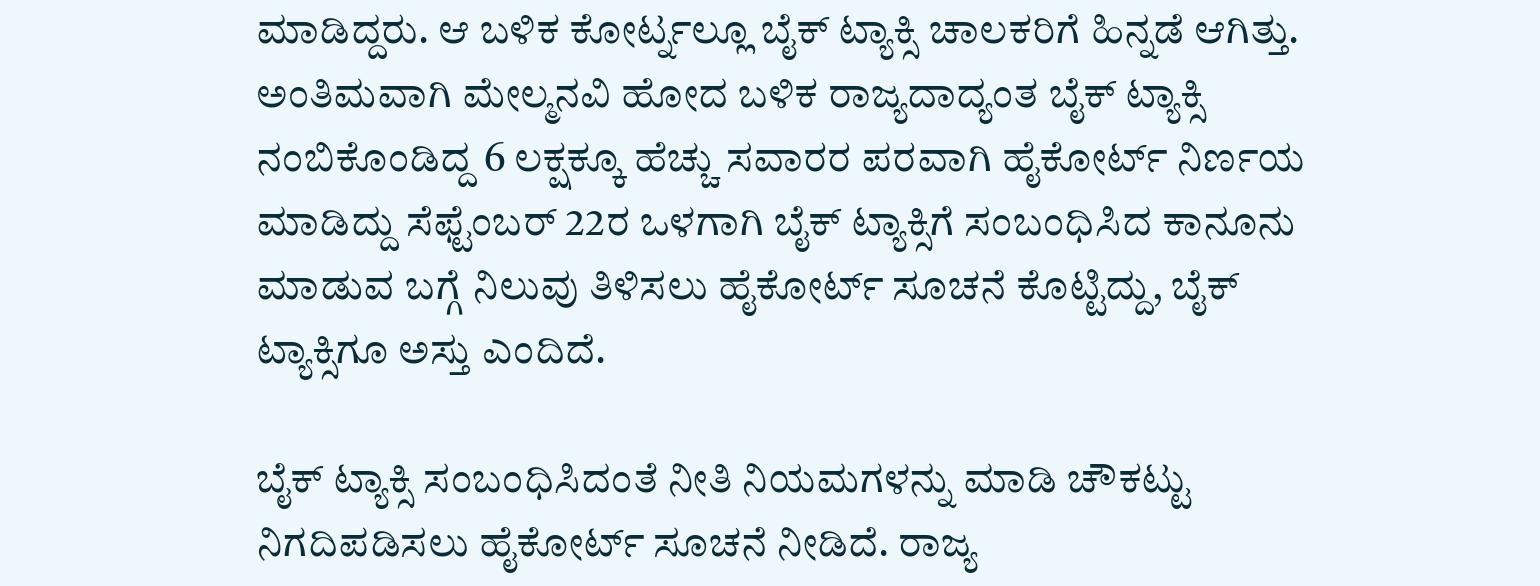ಮಾಡಿದ್ದರು. ಆ ಬಳಿಕ ಕೋರ್ಟ್ನಲ್ಲೂ ಬೈಕ್ ಟ್ಯಾಕ್ಸಿ ಚಾಲಕರಿಗೆ ಹಿನ್ನಡೆ ಆಗಿತ್ತು. ಅಂತಿಮವಾಗಿ ಮೇಲ್ಮನವಿ ಹೋದ ಬಳಿಕ ರಾಜ್ಯದಾದ್ಯಂತ ಬೈಕ್ ಟ್ಯಾಕ್ಸಿ ನಂಬಿಕೊಂಡಿದ್ದ 6 ಲಕ್ಷಕ್ಕೂ ಹೆಚ್ಚು ಸವಾರರ ಪರವಾಗಿ ಹೈಕೋರ್ಟ್ ನಿರ್ಣಯ ಮಾಡಿದ್ದು ಸೆಫ್ಟೆಂಬರ್ 22ರ ಒಳಗಾಗಿ ಬೈಕ್ ಟ್ಯಾಕ್ಸಿಗೆ ಸಂಬಂಧಿಸಿದ ಕಾನೂನು ಮಾಡುವ ಬಗ್ಗೆ ನಿಲುವು ತಿಳಿಸಲು ಹೈಕೋರ್ಟ್ ಸೂಚನೆ ಕೊಟ್ಟಿದ್ದು, ಬೈಕ್ ಟ್ಯಾಕ್ಸಿಗೂ ಅಸ್ತು ಎಂದಿದೆ.

ಬೈಕ್ ಟ್ಯಾಕ್ಸಿ ಸಂಬಂಧಿಸಿದಂತೆ ನೀತಿ ನಿಯಮಗಳನ್ನು ಮಾಡಿ ಚೌಕಟ್ಟು ನಿಗದಿಪಡಿಸಲು ಹೈಕೋರ್ಟ್ ಸೂಚನೆ ನೀಡಿದೆ. ರಾಜ್ಯ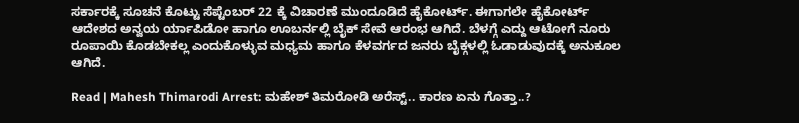ಸರ್ಕಾರಕ್ಕೆ ಸೂಚನೆ ಕೊಟ್ಟು ಸೆಪ್ಟೆಂಬರ್ 22 ಕ್ಕೆ ವಿಚಾರಣೆ ಮುಂದೂಡಿದೆ ಹೈಕೋರ್ಟ್. ಈಗಾಗಲೇ ಹೈಕೋರ್ಟ್ ಆದೇಶದ ಅನ್ವಯ ರ್ಯಾಪಿಡೋ ಹಾಗೂ ಊಬರ್ನಲ್ಲಿ ಬೈಕ್ ಸೇವೆ ಆರಂಭ ಆಗಿದೆ. ಬೆಳಗ್ಗೆ ಎದ್ದು ಆಟೋಗೆ ನೂರು ರೂಪಾಯಿ ಕೊಡಬೇಕಲ್ಲ ಎಂದುಕೊಳ್ಳುವ ಮಧ್ಯಮ ಹಾಗೂ ಕೆಳವರ್ಗದ ಜನರು ಬೈಕ್ಗಳಲ್ಲಿ ಓಡಾಡುವುದಕ್ಕೆ ಅನುಕೂಲ ಆಗಿದೆ.

Read | Mahesh Thimarodi Arrest: ಮಹೇಶ್‌ ತಿಮರೋಡಿ ಅರೆಸ್ಟ್‌.. ಕಾರಣ ಏನು ಗೊತ್ತಾ..?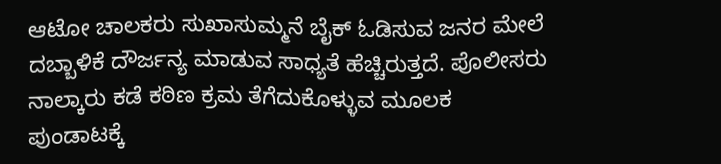ಆಟೋ ಚಾಲಕರು ಸುಖಾಸುಮ್ಮನೆ ಬೈಕ್ ಓಡಿಸುವ ಜನರ ಮೇಲೆ ದಬ್ಬಾಳಿಕೆ ದೌರ್ಜನ್ಯ ಮಾಡುವ ಸಾಧ್ಯತೆ ಹೆಚ್ಚಿರುತ್ತದೆ. ಪೊಲೀಸರು ನಾಲ್ಕಾರು ಕಡೆ ಕಠಿಣ ಕ್ರಮ ತೆಗೆದುಕೊಳ್ಳುವ ಮೂಲಕ ಪುಂಡಾಟಕ್ಕೆ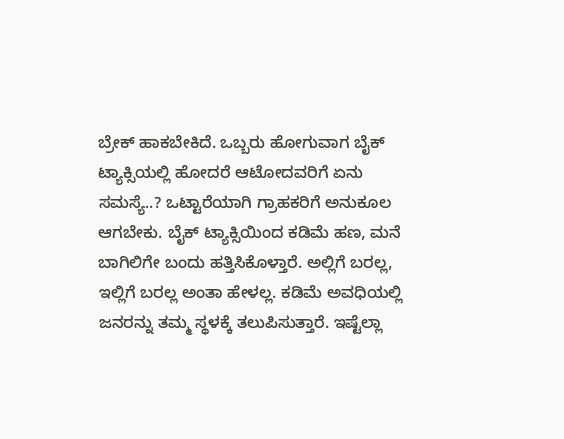ಬ್ರೇಕ್ ಹಾಕಬೇಕಿದೆ. ಒಬ್ಬರು ಹೋಗುವಾಗ ಬೈಕ್ ಟ್ಯಾಕ್ಸಿಯಲ್ಲಿ ಹೋದರೆ ಆಟೋದವರಿಗೆ ಏನು ಸಮಸ್ಯೆ..? ಒಟ್ಟಾರೆಯಾಗಿ ಗ್ರಾಹಕರಿಗೆ ಅನುಕೂಲ ಆಗಬೇಕು. ಬೈಕ್ ಟ್ಯಾಕ್ಸಿಯಿಂದ ಕಡಿಮೆ ಹಣ, ಮನೆ ಬಾಗಿಲಿಗೇ ಬಂದು ಹತ್ತಿಸಿಕೊಳ್ತಾರೆ. ಅಲ್ಲಿಗೆ ಬರಲ್ಲ, ಇಲ್ಲಿಗೆ ಬರಲ್ಲ ಅಂತಾ ಹೇಳಲ್ಲ. ಕಡಿಮೆ ಅವಧಿಯಲ್ಲಿ ಜನರನ್ನು ತಮ್ಮ ಸ್ಥಳಕ್ಕೆ ತಲುಪಿಸುತ್ತಾರೆ. ಇಷ್ಟೆಲ್ಲಾ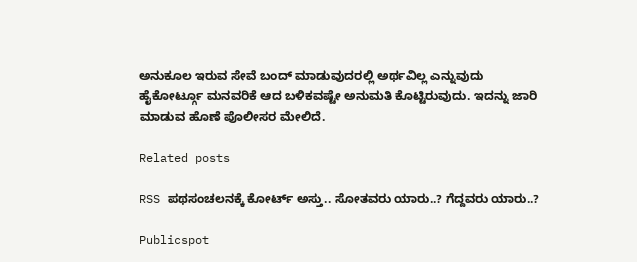ಅನುಕೂಲ ಇರುವ ಸೇವೆ ಬಂದ್ ಮಾಡುವುದರಲ್ಲಿ ಅರ್ಥವಿಲ್ಲ ಎನ್ನುವುದು ಹೈಕೋರ್ಟ್ಗೂ ಮನವರಿಕೆ ಆದ ಬಳಿಕವಷ್ಟೇ ಅನುಮತಿ ಕೊಟ್ಟಿರುವುದು. ಇದನ್ನು ಜಾರಿ ಮಾಡುವ ಹೊಣೆ ಪೊಲೀಸರ ಮೇಲಿದೆ.

Related posts

RSS ಪಥಸಂಚಲನಕ್ಕೆ ಕೋರ್ಟ್‌ ಅಸ್ತು.. ಸೋತವರು ಯಾರು..? ಗೆದ್ದವರು ಯಾರು..?

Publicspot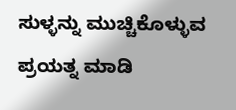ಸುಳ್ಳನ್ನು ಮುಚ್ಚಿಕೊಳ್ಳುವ ಪ್ರಯತ್ನ ಮಾಡಿ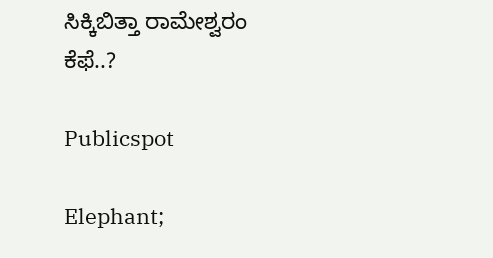ಸಿಕ್ಕಿಬಿತ್ತಾ ರಾಮೇಶ್ವರಂ ಕೆಫೆ..?

Publicspot

Elephant;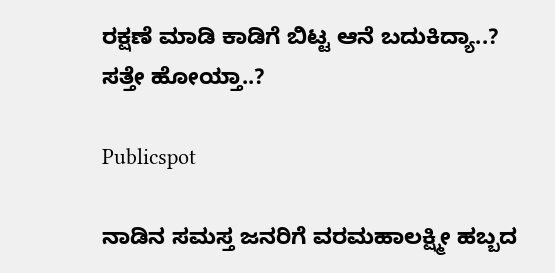ರಕ್ಷಣೆ ಮಾಡಿ ಕಾಡಿಗೆ ಬಿಟ್ಟ ಆನೆ ಬದುಕಿದ್ಯಾ..? ಸತ್ತೇ ಹೋಯ್ತಾ..?

Publicspot

ನಾಡಿನ ಸಮಸ್ತ ಜನರಿಗೆ ವರಮಹಾಲಕ್ಷ್ಮೀ ಹಬ್ಬದ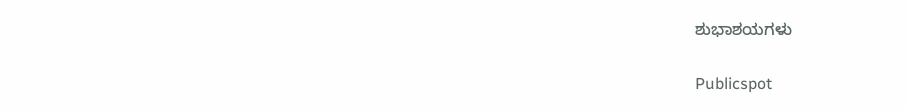ಶುಭಾಶಯಗಳು

Publicspot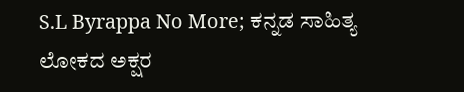S.L Byrappa No More; ಕನ್ನಡ ಸಾಹಿತ್ಯ ಲೋಕದ ಅಕ್ಷರ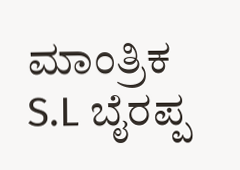ಮಾಂತ್ರಿಕ S.L ಬೈರಪ್ಪ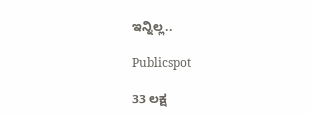ಇನ್ನಿಲ್ಲ..

Publicspot

33 ಲಕ್ಷ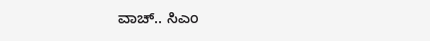ವಾಚ್.. ಸಿಎಂ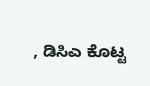, ಡಿಸಿಎ ಕೊಟ್ಟ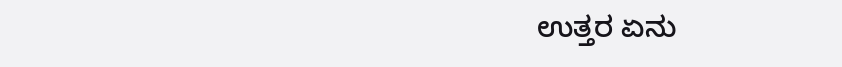ಉತ್ತರ ಏನು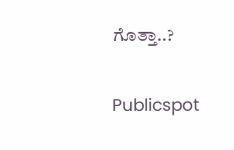ಗೊತ್ತಾ..?

Publicspot